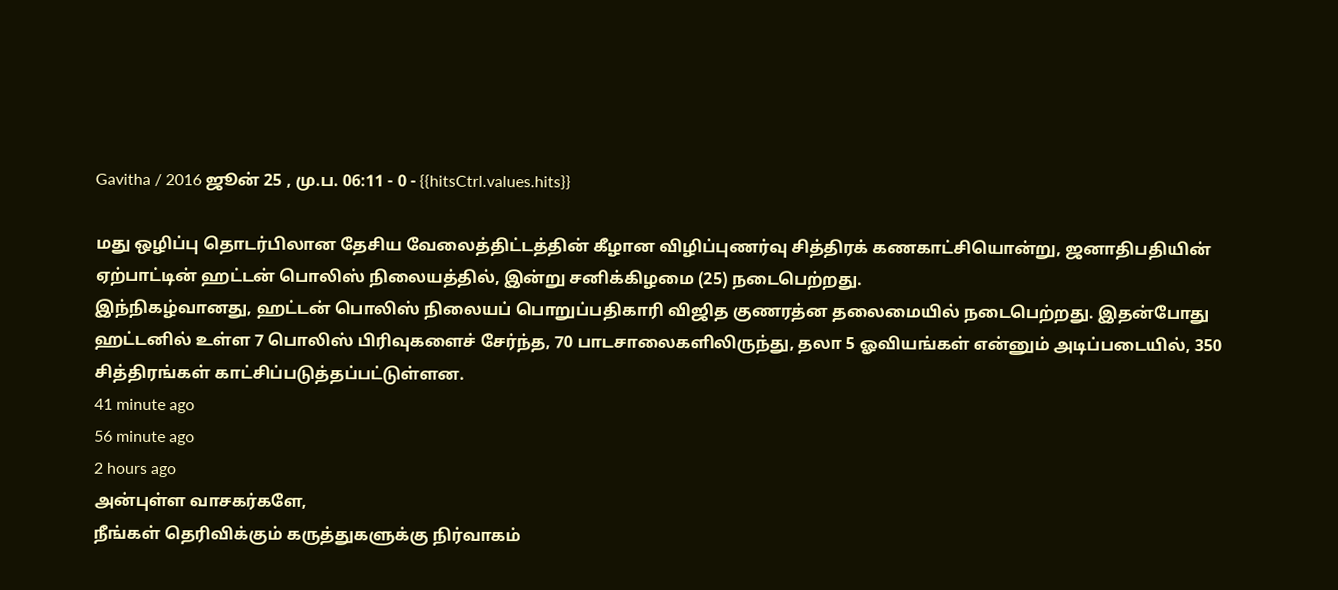Gavitha / 2016 ஜூன் 25 , மு.ப. 06:11 - 0 - {{hitsCtrl.values.hits}}

மது ஒழிப்பு தொடர்பிலான தேசிய வேலைத்திட்டத்தின் கீழான விழிப்புணர்வு சித்திரக் கணகாட்சியொன்று, ஜனாதிபதியின் ஏற்பாட்டின் ஹட்டன் பொலிஸ் நிலையத்தில், இன்று சனிக்கிழமை (25) நடைபெற்றது.
இந்நிகழ்வானது, ஹட்டன் பொலிஸ் நிலையப் பொறுப்பதிகாரி விஜித குணரத்ன தலைமையில் நடைபெற்றது. இதன்போது ஹட்டனில் உள்ள 7 பொலிஸ் பிரிவுகளைச் சேர்ந்த, 70 பாடசாலைகளிலிருந்து, தலா 5 ஓவியங்கள் என்னும் அடிப்படையில், 350 சித்திரங்கள் காட்சிப்படுத்தப்பட்டுள்ளன.
41 minute ago
56 minute ago
2 hours ago
அன்புள்ள வாசகர்களே,
நீங்கள் தெரிவிக்கும் கருத்துகளுக்கு நிர்வாகம்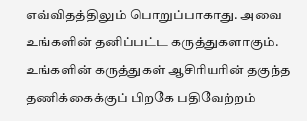எவ்விதத்திலும் பொறுப்பாகாது. அவை உங்களின் தனிப்பட்ட கருத்துகளாகும். உங்களின் கருத்துகள் ஆசிரியரின் தகுந்த தணிக்கைக்குப் பிறகே பதிவேற்றம்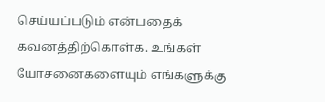செய்யப்படும் என்பதைக் கவனத்திற்கொள்க. உங்கள் யோசனைகளையும் எங்களுக்கு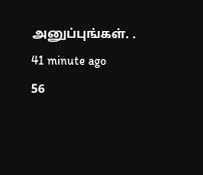அனுப்புங்கள். .
41 minute ago
56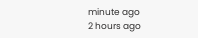minute ago
2 hours ago